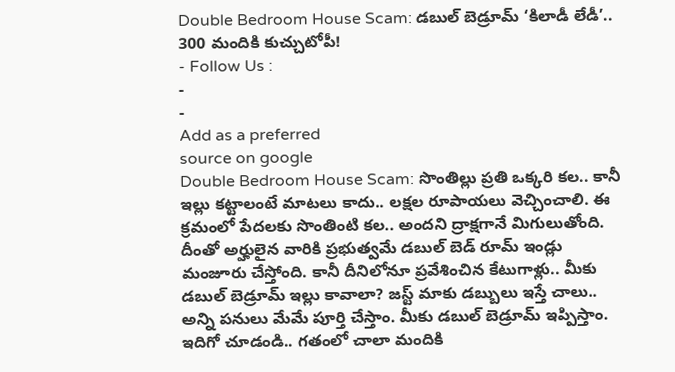Double Bedroom House Scam: డబుల్ బెడ్రూమ్ ‘కిలాడీ లేడీ’.. 300 మందికి కుచ్చుటోపీ!
- Follow Us :
-
-
Add as a preferred
source on google
Double Bedroom House Scam: సొంతిల్లు ప్రతి ఒక్కరి కల.. కానీ ఇల్లు కట్టాలంటే మాటలు కాదు.. లక్షల రూపాయలు వెచ్చించాలి. ఈ క్రమంలో పేదలకు సొంతింటి కల.. అందని ద్రాక్షగానే మిగులుతోంది. దీంతో అర్హులైన వారికి ప్రభుత్వమే డబుల్ బెడ్ రూమ్ ఇండ్లు మంజూరు చేస్తోంది. కానీ దీనిలోనూ ప్రవేశించిన కేటుగాళ్లు.. మీకు డబుల్ బెడ్రూమ్ ఇల్లు కావాలా? జస్ట్ మాకు డబ్బులు ఇస్తే చాలు.. అన్ని పనులు మేమే పూర్తి చేస్తాం. మీకు డబుల్ బెడ్రూమ్ ఇప్పిస్తాం. ఇదిగో చూడండి.. గతంలో చాలా మందికి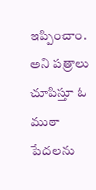ఇప్పించాం. అని పత్రాలు చూపిస్తూ ఓ ముఠా పేదలను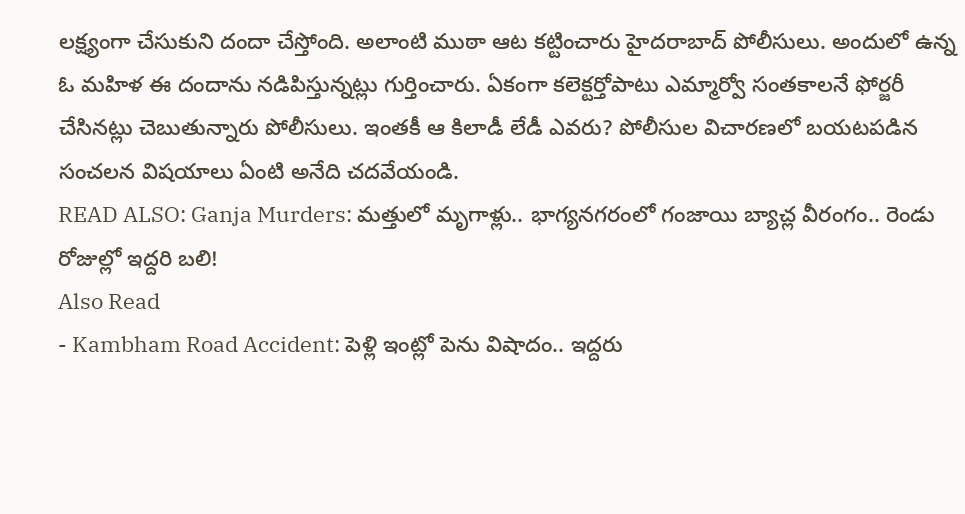లక్ష్యంగా చేసుకుని దందా చేస్తోంది. అలాంటి ముఠా ఆట కట్టించారు హైదరాబాద్ పోలీసులు. అందులో ఉన్న ఓ మహిళ ఈ దందాను నడిపిస్తున్నట్లు గుర్తించారు. ఏకంగా కలెక్టర్తోపాటు ఎమ్మార్వో సంతకాలనే ఫోర్జరీ చేసినట్లు చెబుతున్నారు పోలీసులు. ఇంతకీ ఆ కిలాడీ లేడీ ఎవరు? పోలీసుల విచారణలో బయటపడిన సంచలన విషయాలు ఏంటి అనేది చదవేయండి.
READ ALSO: Ganja Murders: మత్తులో మృగాళ్లు.. భాగ్యనగరంలో గంజాయి బ్యాచ్ల వీరంగం.. రెండు రోజుల్లో ఇద్దరి బలి!
Also Read
- Kambham Road Accident: పెళ్లి ఇంట్లో పెను విషాదం.. ఇద్దరు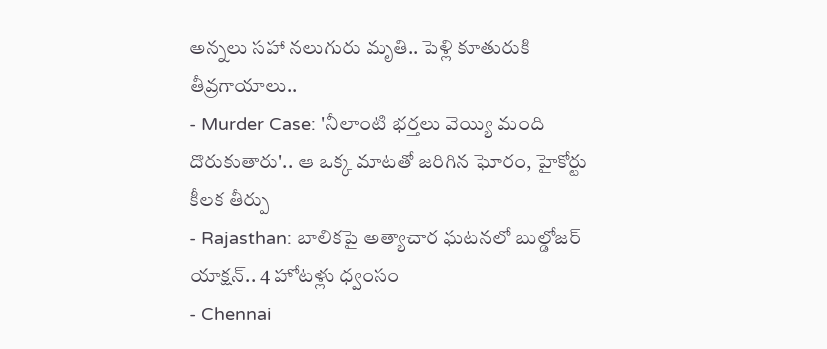అన్నలు సహా నలుగురు మృతి.. పెళ్లి కూతురుకి తీవ్రగాయాలు..
- Murder Case: 'నీలాంటి భర్తలు వెయ్యి మంది దొరుకుతారు'.. ఆ ఒక్క మాటతో జరిగిన ఘోరం, హైకోర్టు కీలక తీర్పు
- Rajasthan: బాలికపై అత్యాచార ఘటనలో బుల్డోజర్ యాక్షన్.. 4 హోటళ్లు ధ్వంసం
- Chennai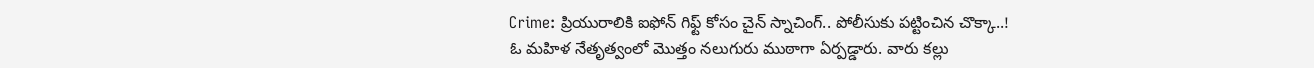Crime: ప్రియురాలికి ఐఫోన్ గిఫ్ట్ కోసం చైన్ స్నాచింగ్.. పోలీసుకు పట్టించిన చొక్కా..!
ఓ మహిళ నేతృత్వంలో మొత్తం నలుగురు ముఠాగా ఏర్పడ్డారు. వారు కల్లు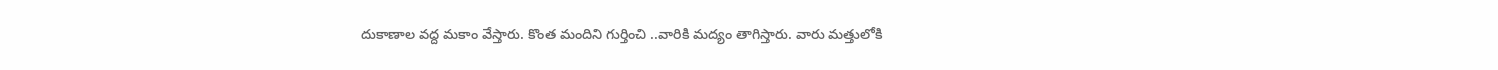దుకాణాల వద్ద మకాం వేస్తారు. కొంత మందిని గుర్తించి ..వారికి మద్యం తాగిస్తారు. వారు మత్తులోకి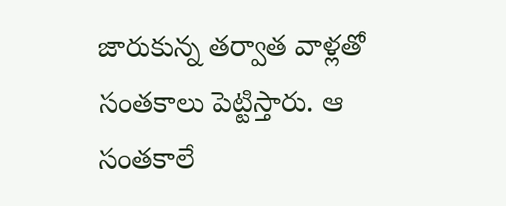జారుకున్న తర్వాత వాళ్లతో సంతకాలు పెట్టిస్తారు. ఆ సంతకాలే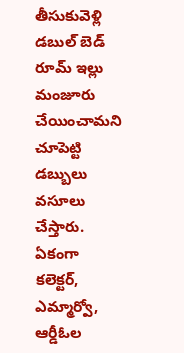తీసుకువెళ్లి డబుల్ బెడ్ రూమ్ ఇల్లు మంజూరు చేయించామని చూపెట్టి డబ్బులు వసూలు చేస్తారు. ఏకంగా కలెక్టర్, ఎమ్మార్వో, ఆర్డీఓల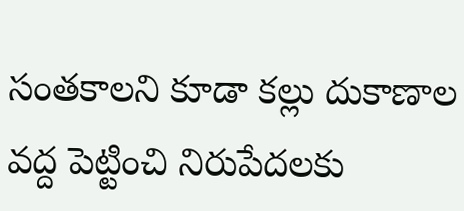సంతకాలని కూడా కల్లు దుకాణాల వద్ద పెట్టించి నిరుపేదలకు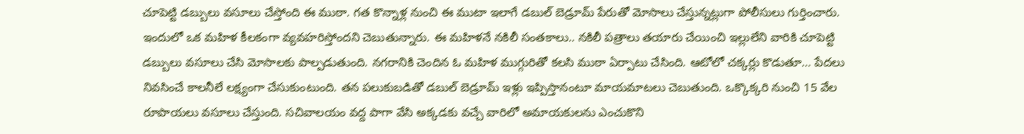చూపెట్టి డబ్బులు వసూలు చేస్తోంది ఈ ముఠా. గత కొన్నాళ్ల నుంచి ఈ ముటా ఇలాగే డబుల్ బెడ్రూమ్ పేరుతో మోసాలు చేస్తున్నట్లుగా పోలీసులు గుర్తించారు. ఇందులో ఒక మహిళ కీలకంగా వ్యవహరిస్తోందని చెబుతున్నారు. ఈ మహిళనే నకిలీ సంతకాలు.. నకిలీ పత్రాలు తయారు చేయించి ఇల్లులేని వారికి చూపెట్టి డబ్బులు వసూలు చేసి మోసాలకు పాల్పడుతుంది. నగరానికి చెందిన ఓ మహిళ ముగ్గురితో కలసి ముఠా ఏర్పాటు చేసింది. ఆటోలో చక్కర్లు కొడుతూ… పేదలు నివసించే కాలనీలే లక్ష్యంగా చేసుకుంటుంది. తన పలుకుబడితో డబుల్ బెడ్రూమ్ ఇళ్లు ఇప్పిస్తానంటూ మాయమాటలు చెబుతుంది. ఒక్కొక్కరి నుంచి 15 వేల రూపాయలు వసూలు చేస్తుంది. సచివాలయం వద్ద పాగా వేసి అక్కడకు వచ్చే వారిలో అమాయకులను ఎంచుకొని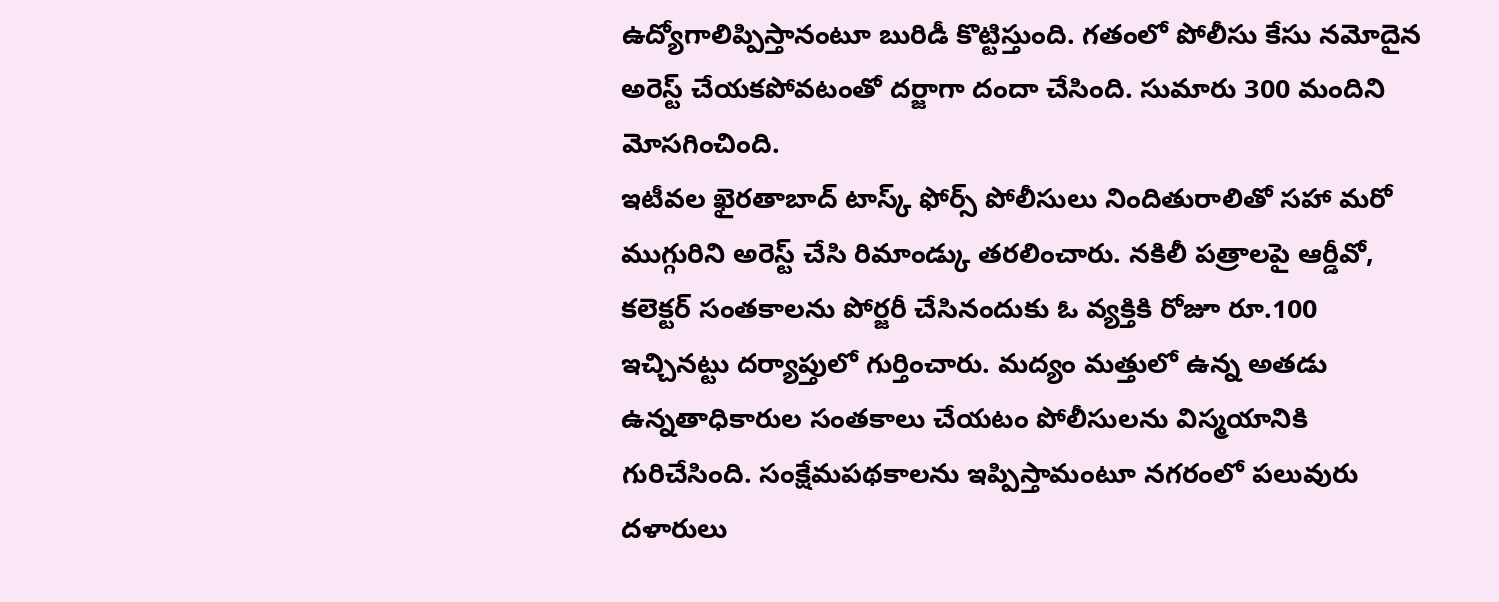ఉద్యోగాలిప్పిస్తానంటూ బురిడీ కొట్టిస్తుంది. గతంలో పోలీసు కేసు నమోదైన అరెస్ట్ చేయకపోవటంతో దర్జాగా దందా చేసింది. సుమారు 300 మందిని మోసగించింది.
ఇటీవల ఖైరతాబాద్ టాస్క్ ఫోర్స్ పోలీసులు నిందితురాలితో సహా మరో ముగ్గురిని అరెస్ట్ చేసి రిమాండ్కు తరలించారు. నకిలీ పత్రాలపై ఆర్డీవో, కలెక్టర్ సంతకాలను పోర్జరీ చేసినందుకు ఓ వ్యక్తికి రోజూ రూ.100 ఇచ్చినట్టు దర్యాప్తులో గుర్తించారు. మద్యం మత్తులో ఉన్న అతడు ఉన్నతాధికారుల సంతకాలు చేయటం పోలీసులను విస్మయానికి గురిచేసింది. సంక్షేమపథకాలను ఇప్పిస్తామంటూ నగరంలో పలువురు దళారులు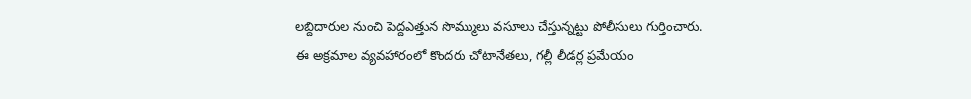లబ్దిదారుల నుంచి పెద్దఎత్తున సొమ్ములు వసూలు చేస్తున్నట్టు పోలీసులు గుర్తించారు.
ఈ అక్రమాల వ్యవహారంలో కొందరు చోటానేతలు, గల్లీ లీడర్ల ప్రమేయం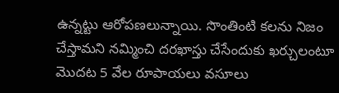ఉన్నట్టు ఆరోపణలున్నాయి. సొంతింటి కలను నిజం చేస్తామని నమ్మించి దరఖాస్తు చేసేందుకు ఖర్చులంటూ మొదట 5 వేల రూపాయలు వసూలు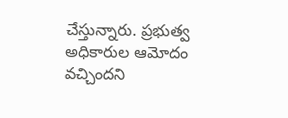చేస్తున్నారు. ప్రభుత్వ అధికారుల ఆమోదం వచ్చిందని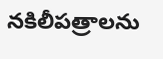నకిలీపత్రాలను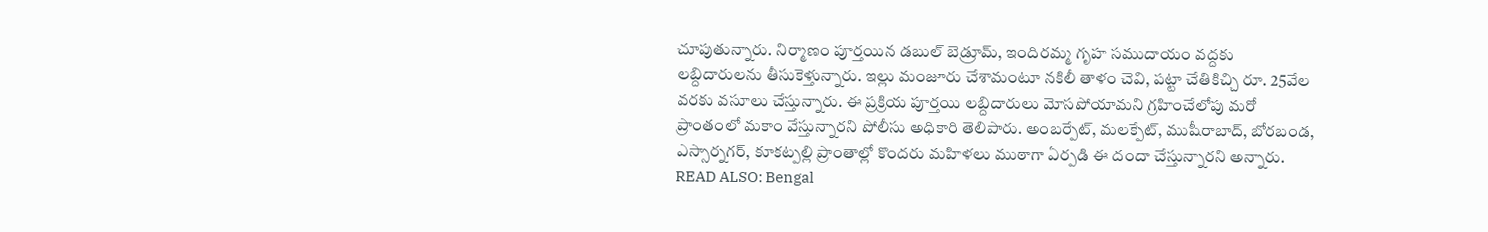చూపుతున్నారు. నిర్మాణం పూర్తయిన డబుల్ బెడ్రూమ్, ఇందిరమ్మ గృహ సముదాయం వద్దకు లబ్దిదారులను తీసుకెళ్తున్నారు. ఇల్లు మంజూరు చేశామంటూ నకిలీ తాళం చెవి, పట్టా చేతికిచ్చి రూ. 25వేల వరకు వసూలు చేస్తున్నారు. ఈ ప్రక్రియ పూర్తయి లబ్దిదారులు మోసపోయామని గ్రహించేలోపు మరో ప్రాంతంలో మకాం వేస్తున్నారని పోలీసు అధికారి తెలిపారు. అంబర్పేట్, మలక్పేట్, ముషీరాబాద్, బోరబండ, ఎస్సార్నగర్, కూకట్పల్లి ప్రాంతాల్లో కొందరు మహిళలు ముఠాగా ఏర్పడి ఈ దందా చేస్తున్నారని అన్నారు.
READ ALSO: Bengal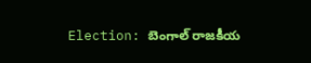Election: బెంగాల్ రాజకీయ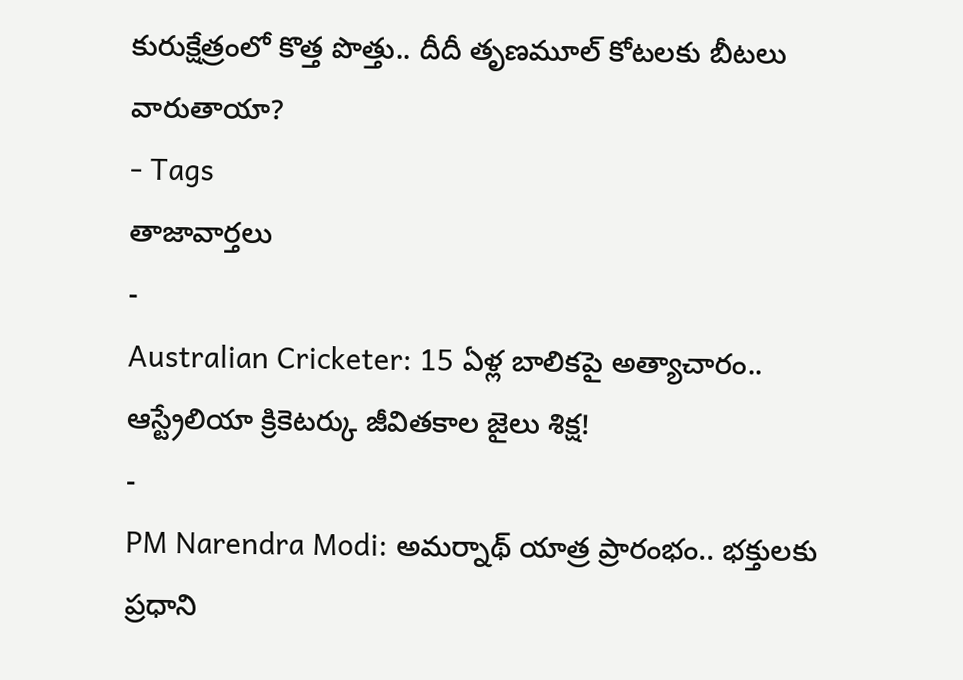కురుక్షేత్రంలో కొత్త పొత్తు.. దీదీ తృణమూల్ కోటలకు బీటలు వారుతాయా?
- Tags
తాజావార్తలు
-
Australian Cricketer: 15 ఏళ్ల బాలికపై అత్యాచారం.. ఆస్ట్రేలియా క్రికెటర్కు జీవితకాల జైలు శిక్ష!
-
PM Narendra Modi: అమర్నాథ్ యాత్ర ప్రారంభం.. భక్తులకు ప్రధాని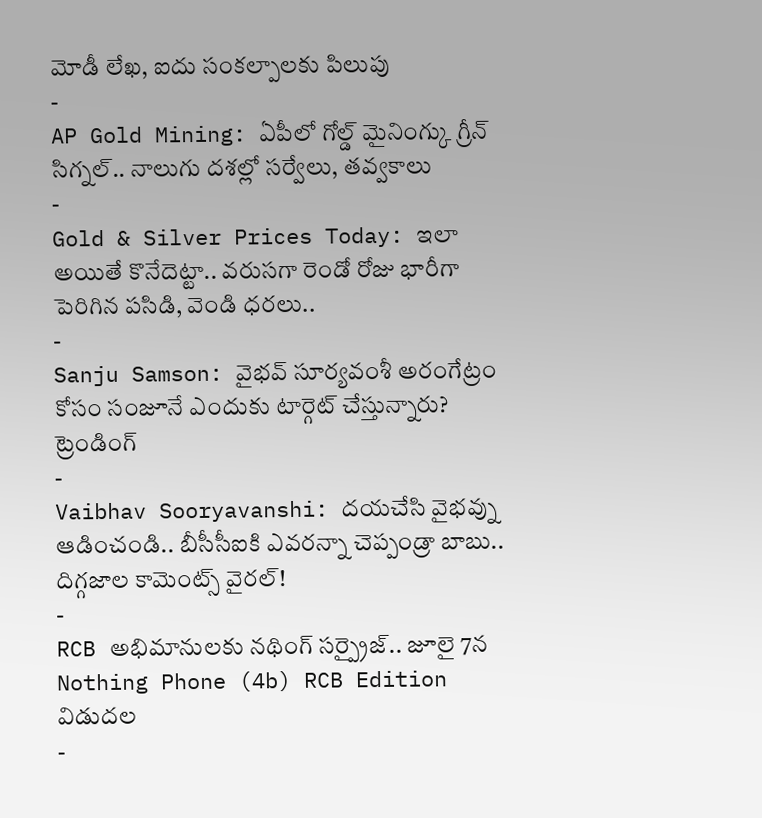మోడీ లేఖ, ఐదు సంకల్పాలకు పిలుపు
-
AP Gold Mining: ఏపీలో గోల్డ్ మైనింగ్కు గ్రీన్ సిగ్నల్.. నాలుగు దశల్లో సర్వేలు, తవ్వకాలు
-
Gold & Silver Prices Today: ఇలా అయితే కొనేదెట్టా.. వరుసగా రెండో రోజు భారీగా పెరిగిన పసిడి, వెండి ధరలు..
-
Sanju Samson: వైభవ్ సూర్యవంశీ అరంగేట్రం కోసం సంజూనే ఎందుకు టార్గెట్ చేస్తున్నారు?
ట్రెండింగ్
-
Vaibhav Sooryavanshi: దయచేసి వైభవ్ను ఆడించండి.. బీసీసీఐకి ఎవరన్నా చెప్పండ్రా బాబు.. దిగ్గజాల కామెంట్స్ వైరల్!
-
RCB అభిమానులకు నథింగ్ సర్ప్రైజ్.. జూలై 7న Nothing Phone (4b) RCB Edition విడుదల
-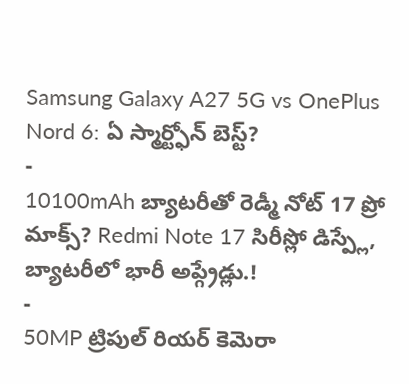Samsung Galaxy A27 5G vs OnePlus Nord 6: ఏ స్మార్ట్ఫోన్ బెస్ట్?
-
10100mAh బ్యాటరీతో రెడ్మీ నోట్ 17 ప్రో మాక్స్? Redmi Note 17 సిరీస్లో డిస్ప్లే, బ్యాటరీలో భారీ అప్గ్రేడ్లు.!
-
50MP ట్రిపుల్ రియర్ కెమెరా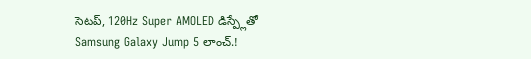సెటప్, 120Hz Super AMOLED డిస్ప్లేతో Samsung Galaxy Jump 5 లాంచ్.!